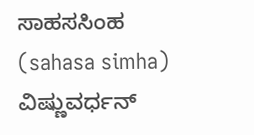ಸಾಹಸಸಿಂಹ (sahasa simha) ವಿಷ್ಣುವರ್ಧನ್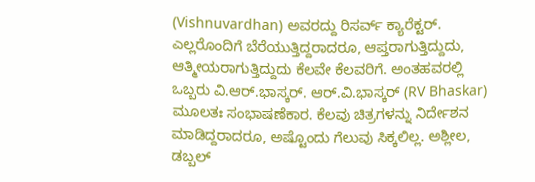(Vishnuvardhan) ಅವರದ್ದು ರಿಸರ್ವ್ ಕ್ಯಾರೆಕ್ಟರ್. ಎಲ್ಲರೊಂದಿಗೆ ಬೆರೆಯುತ್ತಿದ್ದರಾದರೂ, ಆಪ್ತರಾಗುತ್ತಿದ್ದುದು, ಆತ್ಮೀಯರಾಗುತ್ತಿದ್ದುದು ಕೆಲವೇ ಕೆಲವರಿಗೆ. ಅಂತಹವರಲ್ಲಿ ಒಬ್ಬರು ವಿ.ಆರ್.ಭಾಸ್ಕರ್. ಆರ್.ವಿ.ಭಾಸ್ಕರ್ (RV Bhaskar) ಮೂಲತಃ ಸಂಭಾಷಣೆಕಾರ. ಕೆಲವು ಚಿತ್ರಗಳನ್ನು ನಿರ್ದೇಶನ ಮಾಡಿದ್ದರಾದರೂ, ಅಷ್ಟೊಂದು ಗೆಲುವು ಸಿಕ್ಕಲಿಲ್ಲ. ಅಶ್ಲೀಲ, ಡಬ್ಬಲ್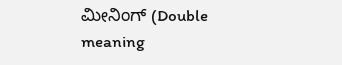ಮೀನಿಂಗ್ (Double meaning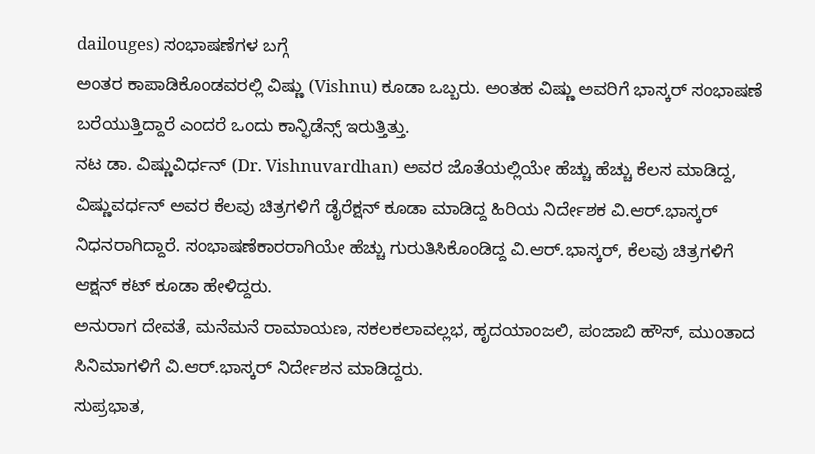dailouges) ಸಂಭಾಷಣೆಗಳ ಬಗ್ಗೆ
ಅಂತರ ಕಾಪಾಡಿಕೊಂಡವರಲ್ಲಿ ವಿಷ್ಣು (Vishnu) ಕೂಡಾ ಒಬ್ಬರು. ಅಂತಹ ವಿಷ್ಣು ಅವರಿಗೆ ಭಾಸ್ಕರ್ ಸಂಭಾಷಣೆ ಬರೆಯುತ್ತಿದ್ದಾರೆ ಎಂದರೆ ಒಂದು ಕಾನ್ಫಿಡೆನ್ಸ್ ಇರುತ್ತಿತ್ತು.
ನಟ ಡಾ. ವಿಷ್ಣುವಿರ್ಧನ್ (Dr. Vishnuvardhan) ಅವರ ಜೊತೆಯಲ್ಲಿಯೇ ಹೆಚ್ಚು ಹೆಚ್ಚು ಕೆಲಸ ಮಾಡಿದ್ದ, ವಿಷ್ಣುವರ್ಧನ್ ಅವರ ಕೆಲವು ಚಿತ್ರಗಳಿಗೆ ಡೈರೆಕ್ಷನ್ ಕೂಡಾ ಮಾಡಿದ್ದ ಹಿರಿಯ ನಿರ್ದೇಶಕ ವಿ.ಆರ್.ಭಾಸ್ಕರ್ ನಿಧನರಾಗಿದ್ದಾರೆ. ಸಂಭಾಷಣೆಕಾರರಾಗಿಯೇ ಹೆಚ್ಚು ಗುರುತಿಸಿಕೊಂಡಿದ್ದ ವಿ.ಆರ್.ಭಾಸ್ಕರ್, ಕೆಲವು ಚಿತ್ರಗಳಿಗೆ ಆಕ್ಷನ್ ಕಟ್ ಕೂಡಾ ಹೇಳಿದ್ದರು.
ಅನುರಾಗ ದೇವತೆ, ಮನೆಮನೆ ರಾಮಾಯಣ, ಸಕಲಕಲಾವಲ್ಲಭ, ಹೃದಯಾಂಜಲಿ, ಪಂಜಾಬಿ ಹೌಸ್, ಮುಂತಾದ ಸಿನಿಮಾಗಳಿಗೆ ವಿ.ಆರ್.ಭಾಸ್ಕರ್ ನಿರ್ದೇಶನ ಮಾಡಿದ್ದರು.
ಸುಪ್ರಭಾತ,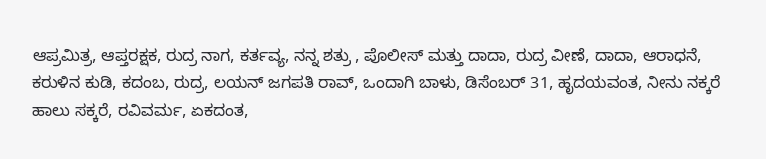ಆಪ್ರಮಿತ್ರ, ಆಪ್ತರಕ್ಷಕ, ರುದ್ರ ನಾಗ, ಕರ್ತವ್ಯ, ನನ್ನ ಶತ್ರು , ಪೊಲೀಸ್ ಮತ್ತು ದಾದಾ, ರುದ್ರ ವೀಣೆ, ದಾದಾ, ಆರಾಧನೆ, ಕರುಳಿನ ಕುಡಿ, ಕದಂಬ, ರುದ್ರ, ಲಯನ್ ಜಗಪತಿ ರಾವ್, ಒಂದಾಗಿ ಬಾಳು, ಡಿಸೆಂಬರ್ 31, ಹೃದಯವಂತ, ನೀನು ನಕ್ಕರೆ ಹಾಲು ಸಕ್ಕರೆ, ರವಿವರ್ಮ, ಏಕದಂತ,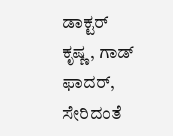ಡಾಕ್ಟರ್ ಕೃಷ್ಣ, ಗಾಡ್ ಫಾದರ್, ಸೇರಿದಂತೆ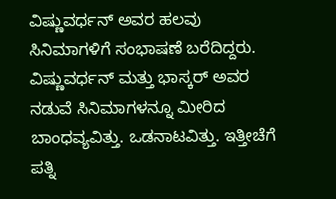ವಿಷ್ಣುವರ್ಧನ್ ಅವರ ಹಲವು ಸಿನಿಮಾಗಳಿಗೆ ಸಂಭಾಷಣೆ ಬರೆದಿದ್ದರು.
ವಿಷ್ಣುವರ್ಧನ್ ಮತ್ತು ಭಾಸ್ಕರ್ ಅವರ ನಡುವೆ ಸಿನಿಮಾಗಳನ್ನೂ ಮೀರಿದ ಬಾಂಧವ್ಯವಿತ್ತು. ಒಡನಾಟವಿತ್ತು. ಇತ್ತೀಚೆಗೆ ಪತ್ನಿ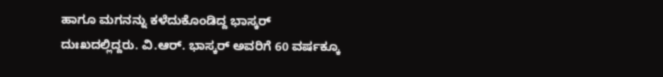ಹಾಗೂ ಮಗನನ್ನು ಕಳೆದುಕೊಂಡಿದ್ದ ಭಾಸ್ಕರ್ ದುಃಖದಲ್ಲಿದ್ದರು. ವಿ.ಆರ್. ಭಾಸ್ಕರ್ ಅವರಿಗೆ 60 ವರ್ಷಕ್ಕೂ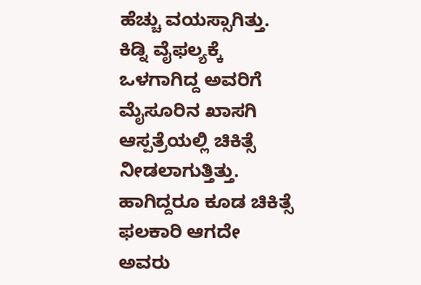ಹೆಚ್ಚು ವಯಸ್ಸಾಗಿತ್ತು. ಕಿಡ್ನಿ ವೈಫಲ್ಯಕ್ಕೆ ಒಳಗಾಗಿದ್ದ ಅವರಿಗೆ ಮೈಸೂರಿನ ಖಾಸಗಿ ಆಸ್ಪತ್ರೆಯಲ್ಲಿ ಚಿಕಿತ್ಸೆ ನೀಡಲಾಗುತ್ತಿತ್ತು. ಹಾಗಿದ್ದರೂ ಕೂಡ ಚಿಕಿತ್ಸೆ ಫಲಕಾರಿ ಆಗದೇ ಅವರು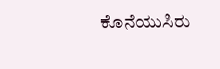ಕೊನೆಯುಸಿರು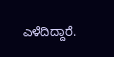ಎಳೆದಿದ್ದಾರೆ.